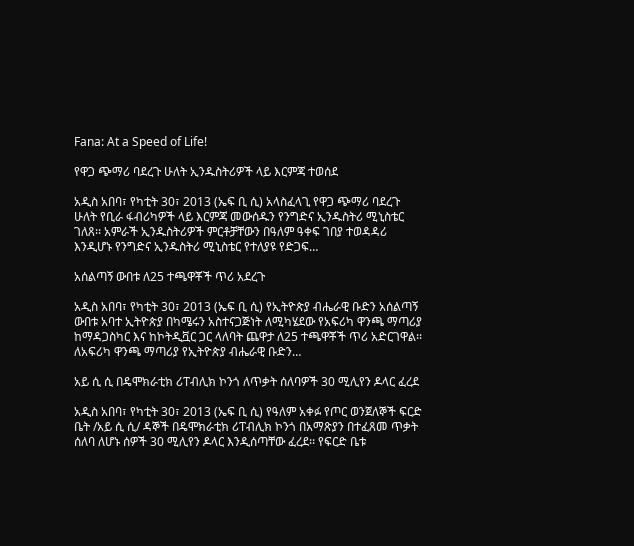Fana: At a Speed of Life!

የዋጋ ጭማሪ ባደረጉ ሁለት ኢንዱስትሪዎች ላይ እርምጃ ተወሰደ

አዲስ አበባ፣ የካቲት 30፣ 2013 (ኤፍ ቢ ሲ) አላስፈላጊ የዋጋ ጭማሪ ባደረጉ ሁለት የቢራ ፋብሪካዎች ላይ እርምጃ መውሰዱን የንግድና ኢንዱስትሪ ሚኒስቴር ገለጸ፡፡ አምራች ኢንዱስትሪዎች ምርቶቻቸውን በዓለም ዓቀፍ ገበያ ተወዳዳሪ እንዲሆኑ የንግድና ኢንዱስትሪ ሚኒስቴር የተለያዩ የድጋፍ…

አሰልጣኝ ውበቱ ለ25 ተጫዋቾች ጥሪ አደረጉ

አዲስ አበባ፣ የካቲት 30፣ 2013 (ኤፍ ቢ ሲ) የኢትዮጵያ ብሔራዊ ቡድን አሰልጣኝ ውበቱ አባተ ኢትዮጵያ በካሜሩን አስተናጋጅነት ለሚካሄደው የአፍሪካ ዋንጫ ማጣሪያ ከማዳጋስካር እና ከኮትዲቯር ጋር ላለባት ጨዋታ ለ25 ተጫዋቾች ጥሪ አድርገዋል፡፡ ለአፍሪካ ዋንጫ ማጣሪያ የኢትዮጵያ ብሔራዊ ቡድን…

አይ ሲ ሲ በዴሞክራቲክ ሪፐብሊክ ኮንጎ ለጥቃት ሰለባዎች 30 ሚሊየን ዶላር ፈረደ

አዲስ አበባ፣ የካቲት 30፣ 2013 (ኤፍ ቢ ሲ) የዓለም አቀፉ የጦር ወንጀለኞች ፍርድ ቤት /አይ ሲ ሲ/ ዳኞች በዴሞክራቲክ ሪፐብሊክ ኮንጎ በአማጽያን በተፈጸመ ጥቃት ሰለባ ለሆኑ ሰዎች 30 ሚሊየን ዶላር እንዲሰጣቸው ፈረደ፡፡ የፍርድ ቤቱ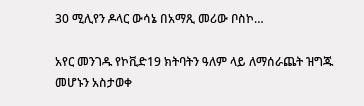30 ሚሊየን ዶላር ውሳኔ በአማጺ መሪው ቦስኮ…

አየር መንገዱ የኮቪድ19 ክትባትን ዓለም ላይ ለማሰራጨት ዝግጁ መሆኑን አስታወቀ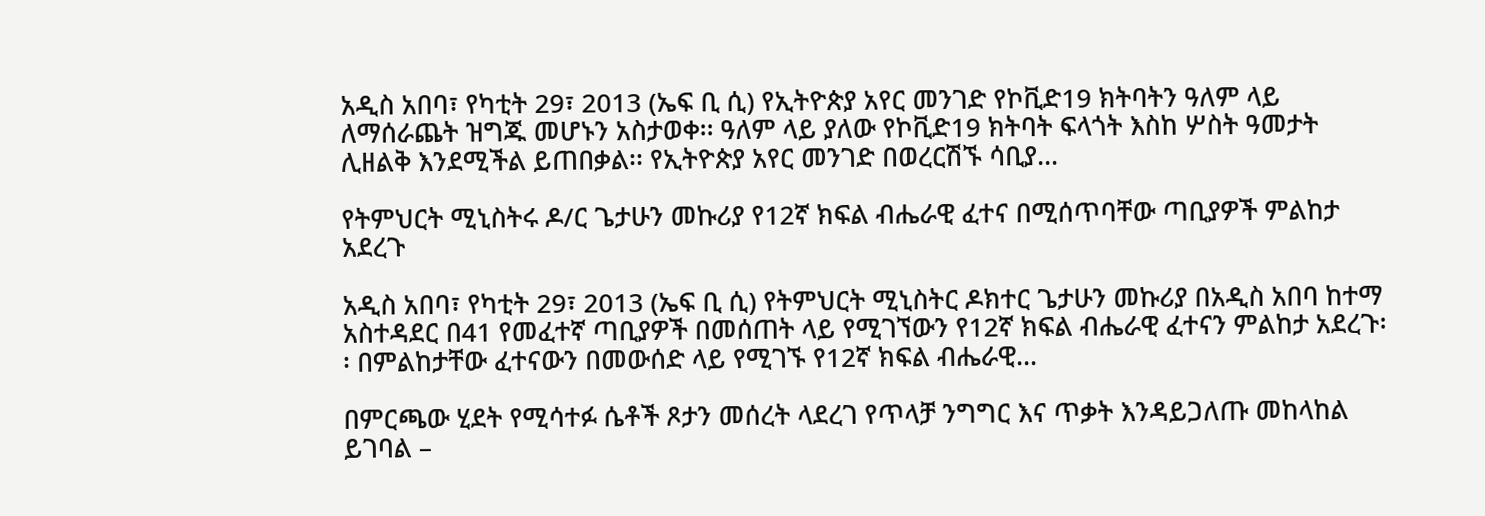አዲስ አበባ፣ የካቲት 29፣ 2013 (ኤፍ ቢ ሲ) የኢትዮጵያ አየር መንገድ የኮቪድ19 ክትባትን ዓለም ላይ ለማሰራጨት ዝግጁ መሆኑን አስታወቀ፡፡ ዓለም ላይ ያለው የኮቪድ19 ክትባት ፍላጎት እስከ ሦስት ዓመታት ሊዘልቅ እንደሚችል ይጠበቃል፡፡ የኢትዮጵያ አየር መንገድ በወረርሽኙ ሳቢያ…

የትምህርት ሚኒስትሩ ዶ/ር ጌታሁን መኩሪያ የ12ኛ ክፍል ብሔራዊ ፈተና በሚሰጥባቸው ጣቢያዎች ምልከታ አደረጉ

አዲስ አበባ፣ የካቲት 29፣ 2013 (ኤፍ ቢ ሲ) የትምህርት ሚኒስትር ዶክተር ጌታሁን መኩሪያ በአዲስ አበባ ከተማ አስተዳደር በ41 የመፈተኛ ጣቢያዎች በመሰጠት ላይ የሚገኘውን የ12ኛ ክፍል ብሔራዊ ፈተናን ምልከታ አደረጉ፡፡ በምልከታቸው ፈተናውን በመውሰድ ላይ የሚገኙ የ12ኛ ክፍል ብሔራዊ…

በምርጫው ሂደት የሚሳተፉ ሴቶች ጾታን መሰረት ላደረገ የጥላቻ ንግግር እና ጥቃት እንዳይጋለጡ መከላከል ይገባል –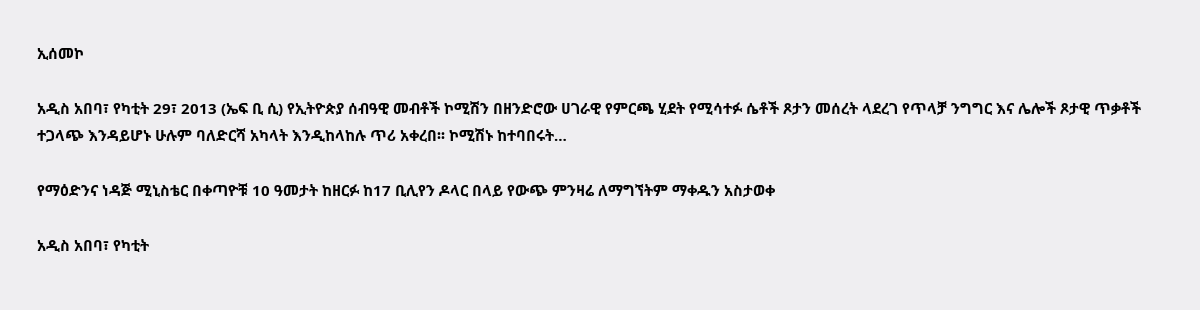ኢሰመኮ

አዲስ አበባ፣ የካቲት 29፣ 2013 (ኤፍ ቢ ሲ) የኢትዮጵያ ሰብዓዊ መብቶች ኮሚሽን በዘንድሮው ሀገራዊ የምርጫ ሂደት የሚሳተፉ ሴቶች ጾታን መሰረት ላደረገ የጥላቻ ንግግር እና ሌሎች ጾታዊ ጥቃቶች ተጋላጭ እንዳይሆኑ ሁሉም ባለድርሻ አካላት እንዲከላከሉ ጥሪ አቀረበ፡፡ ኮሚሽኑ ከተባበሩት…

የማዕድንና ነዳጅ ሚኒስቴር በቀጣዮቹ 10 ዓመታት ከዘርፉ ከ17 ቢሊየን ዶላር በላይ የውጭ ምንዛሬ ለማግኘትም ማቀዱን አስታወቀ

አዲስ አበባ፣ የካቲት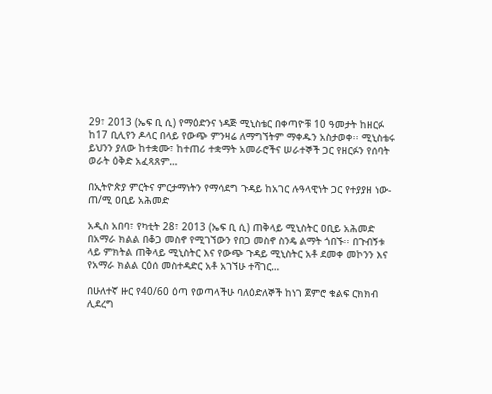29፣ 2013 (ኤፍ ቢ ሲ) የማዕድንና ነዳጅ ሚኒስቴር በቀጣዮቹ 10 ዓመታት ከዘርፉ ከ17 ቢሊየን ዶላር በላይ የውጭ ምንዛሬ ለማግኘትም ማቀዱን አስታወቀ፡፡ ሚኒስቴሩ ይህንን ያለው ከተቋሙ፣ ከተጠሪ ተቋማት አመራሮችና ሠራተኞች ጋር የዘርፉን የሰባት ወራት ዕቅድ አፈጻጸም…

በኢትዮጵያ ምርትና ምርታማነትን የማሳደግ ጉዳይ ከአገር ሉዓላዊነት ጋር የተያያዘ ነው- ጠ/ሚ ዐቢይ አሕመድ

አዲስ አበባ፣ የካቲት 28፣ 2013 (ኤፍ ቢ ሲ) ጠቅላይ ሚኒስትር ዐቢይ አሕመድ በአማራ ክልል በቆጋ መስኖ የሚገኘውን የበጋ መስኖ ስንዴ ልማት ጎበኙ፡፡ በጉብኝቱ ላይ ምክትል ጠቅላይ ሚኒስትር እና የውጭ ጉዳይ ሚኒስትር አቶ ደመቀ መኮንን እና የአማራ ክልል ርዕሰ መስተዳድር አቶ አገኘሁ ተሻገር…

በሁለተኛ ዙር የ40/60 ዕጣ የወጣላችሁ ባለዕድለኞች ከነገ ጀምሮ ቁልፍ ርክክብ ሊደረግ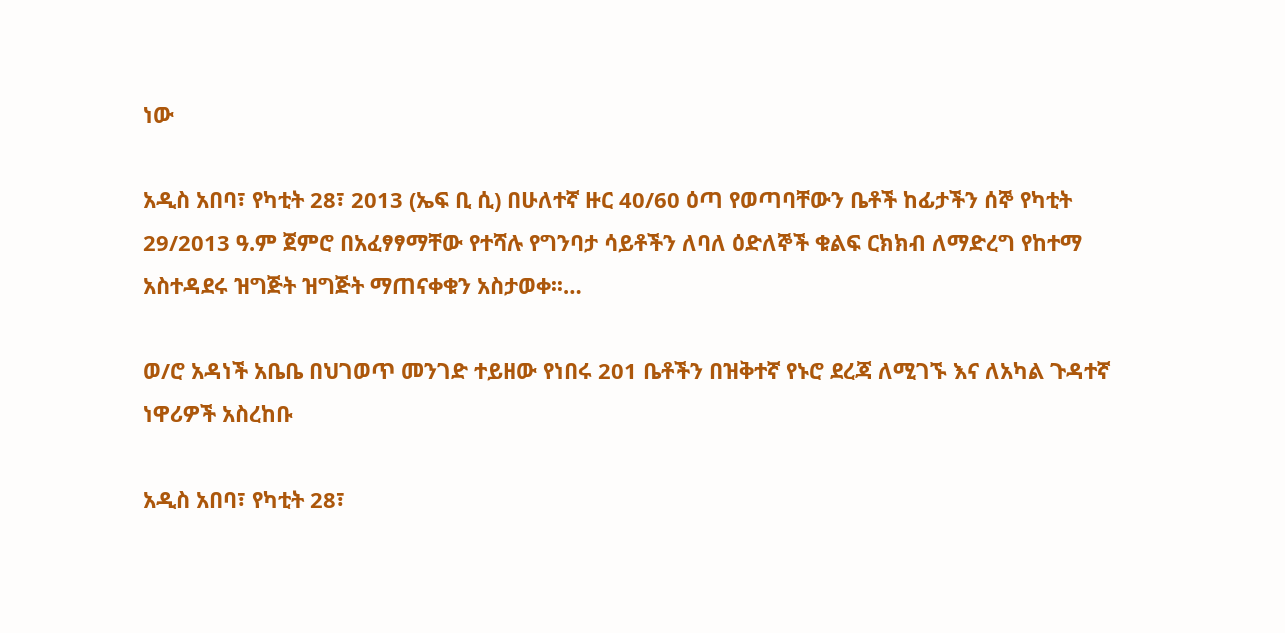ነው

አዲስ አበባ፣ የካቲት 28፣ 2013 (ኤፍ ቢ ሲ) በሁለተኛ ዙር 40/60 ዕጣ የወጣባቸውን ቤቶች ከፊታችን ሰኞ የካቲት 29/2013 ዓ.ም ጀምሮ በአፈፃፃማቸው የተሻሉ የግንባታ ሳይቶችን ለባለ ዕድለኞች ቁልፍ ርክክብ ለማድረግ የከተማ አስተዳደሩ ዝግጅት ዝግጅት ማጠናቀቁን አስታወቀ፡፡…

ወ/ሮ አዳነች አቤቤ በህገወጥ መንገድ ተይዘው የነበሩ 201 ቤቶችን በዝቅተኛ የኑሮ ደረጃ ለሚገኙ እና ለአካል ጉዳተኛ ነዋሪዎች አስረከቡ

አዲስ አበባ፣ የካቲት 28፣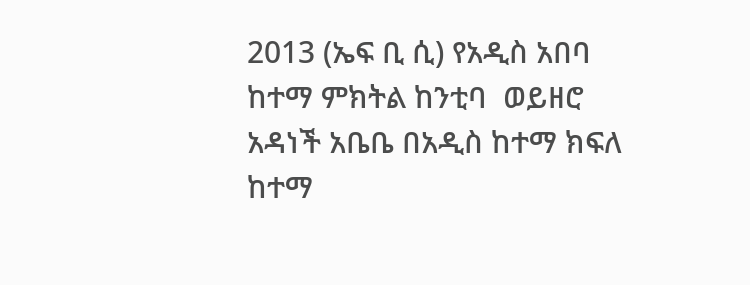2013 (ኤፍ ቢ ሲ) የአዲስ አበባ ከተማ ምክትል ከንቲባ  ወይዘሮ አዳነች አቤቤ በአዲስ ከተማ ክፍለ ከተማ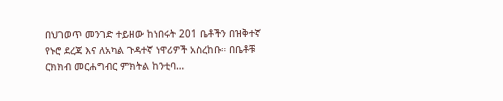በህገወጥ መንገድ ተይዘው ከነበሩት 201 ቤቶችን በዝቅተኛ የኑሮ ደረጃ እና ለአካል ጉዳተኛ ነዋሪዎች አስረከቡ። በቤቶቹ ርክክብ መርሐግብር ምክትል ከንቲባ…